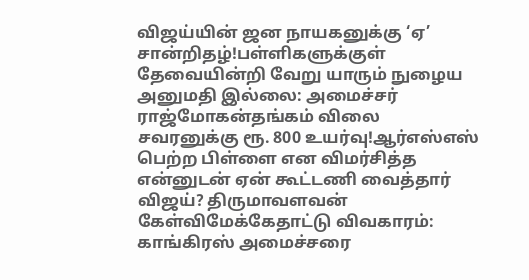விஜய்யின் ஜன நாயகனுக்கு ‘ஏ’ சான்றிதழ்!பள்ளிகளுக்குள் தேவையின்றி வேறு யாரும் நுழைய அனுமதி இல்லை: அமைச்சர் ராஜ்மோகன்தங்கம் விலை சவரனுக்கு ரூ. 800 உயர்வு!ஆர்எஸ்எஸ் பெற்ற பிள்ளை என விமர்சித்த என்னுடன் ஏன் கூட்டணி வைத்தார் விஜய்? திருமாவளவன் கேள்விமேக்கேதாட்டு விவகாரம்: காங்கிரஸ் அமைச்சரை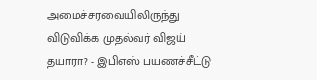அமைச்சரவையிலிருந்து விடுவிக்க முதல்வர் விஜய் தயாரா? - இபிஎஸ் பயணச்சீட்டு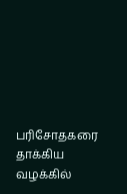பரிசோதகரை தாக்கிய வழக்கில்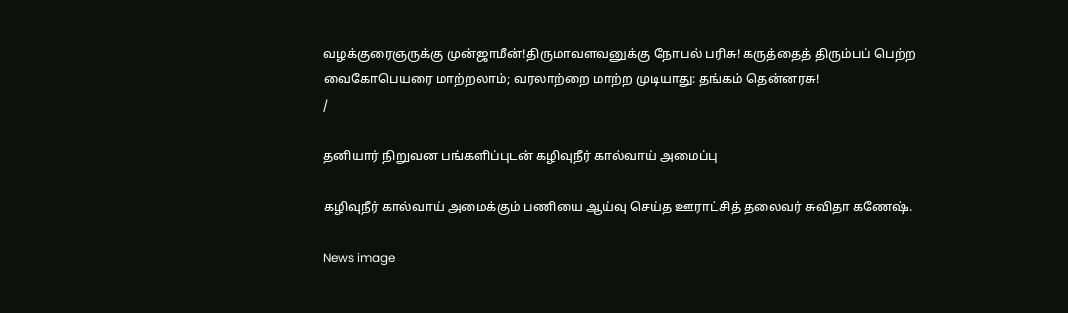வழக்குரைஞருக்கு முன்ஜாமீன்!திருமாவளவனுக்கு நோபல் பரிசு! கருத்தைத் திரும்பப் பெற்ற வைகோபெயரை மாற்றலாம்; வரலாற்றை மாற்ற முடியாது: தங்கம் தென்னரசு!
/

தனியார் நிறுவன பங்களிப்புடன் கழிவுநீர் கால்வாய் அமைப்பு

கழிவுநீர் கால்வாய் அமைக்கும் பணியை ஆய்வு செய்த ஊராட்சித் தலைவர் சுவிதா கணேஷ்.

News image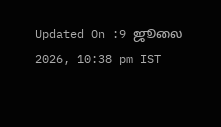Updated On :9 ஜூலை 2026, 10:38 pm IST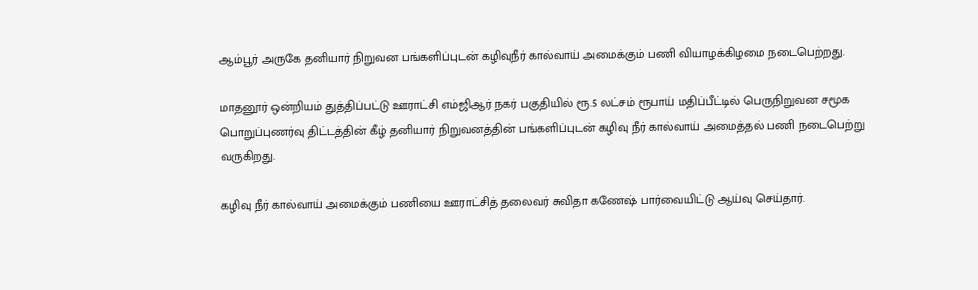ஆம்பூர் அருகே தனியார் நிறுவன பங்களிப்புடன் கழிவுநீர் கால்வாய் அமைக்கும் பணி வியாழக்கிழமை நடைபெற்றது.

மாதனூர் ஒன்றியம் துத்திப்பட்டு ஊராட்சி எம்ஜிஆர் நகர் பகுதியில் ரூ.5 லட்சம் ரூபாய் மதிப்பீட்டில் பெருநிறுவன சமூக பொறுப்புணர்வு திட்டத்தின் கீழ் தனியார் நிறுவனத்தின் பங்களிப்புடன் கழிவு நீர் கால்வாய் அமைத்தல் பணி நடைபெற்று வருகிறது.

கழிவு நீர் கால்வாய் அமைக்கும் பணியை ஊராட்சித் தலைவர் சுவிதா கணேஷ் பார்வையிட்டு ஆய்வு செய்தார்.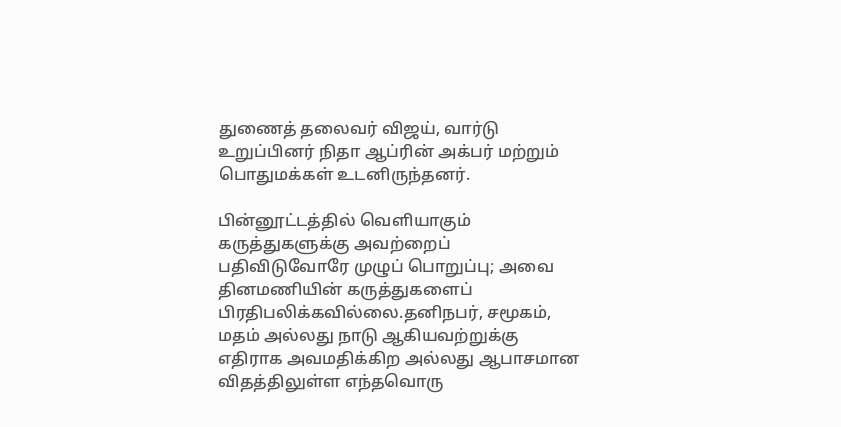துணைத் தலைவர் விஜய், வார்டு உறுப்பினர் நிதா ஆப்ரின் அக்பர் மற்றும் பொதுமக்கள் உடனிருந்தனர்.

பின்னூட்டத்தில் வெளியாகும் கருத்துகளுக்கு அவற்றைப் பதிவிடுவோரே முழுப் பொறுப்பு; அவை தினமணியின் கருத்துகளைப் பிரதிபலிக்கவில்லை.தனிநபர், சமூகம், மதம் அல்லது நாடு ஆகியவற்றுக்கு எதிராக அவமதிக்கிற அல்லது ஆபாசமான விதத்திலுள்ள எந்தவொரு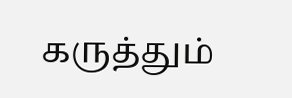கருத்தும்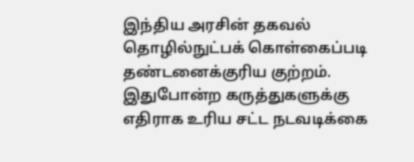இந்திய அரசின் தகவல் தொழில்நுட்பக் கொள்கைப்படி தண்டனைக்குரிய குற்றம். இதுபோன்ற கருத்துகளுக்கு எதிராக உரிய சட்ட நடவடிக்கை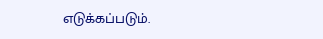எடுக்கப்படும்.